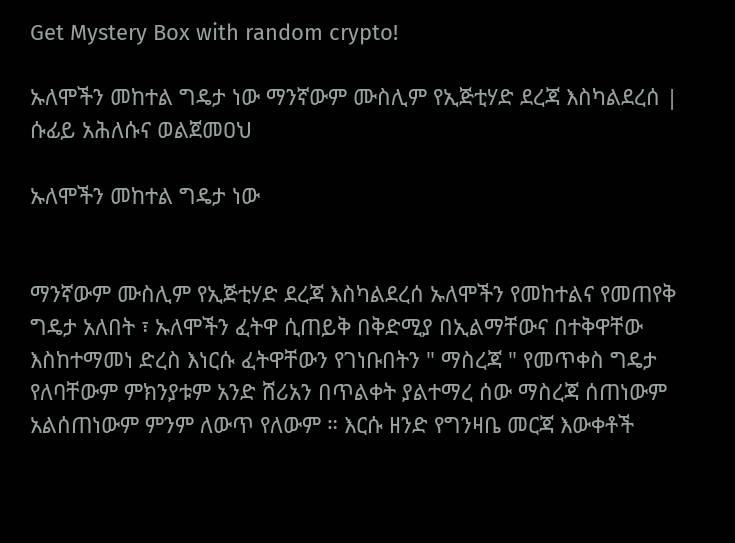Get Mystery Box with random crypto!

ኡለሞችን መከተል ግዴታ ነው ማንኛውም ሙስሊም የኢጅቲሃድ ደረጃ እስካልደረሰ | ሱፊይ አሕለሱና ወልጀመዐህ

ኡለሞችን መከተል ግዴታ ነው


ማንኛውም ሙስሊም የኢጅቲሃድ ደረጃ እስካልደረሰ ኡለሞችን የመከተልና የመጠየቅ ግዴታ አለበት ፣ ኡለሞችን ፈትዋ ሲጠይቅ በቅድሚያ በኢልማቸውና በተቅዋቸው እስከተማመነ ድረስ እነርሱ ፈትዋቸውን የገነቡበትን " ማስረጃ " የመጥቀስ ግዴታ የለባቸውም ምክንያቱም አንድ ሸሪአን በጥልቀት ያልተማረ ሰው ማስረጃ ሰጠነውም አልሰጠነውም ምንም ለውጥ የለውም ። እርሱ ዘንድ የግንዛቤ መርጃ እውቀቶች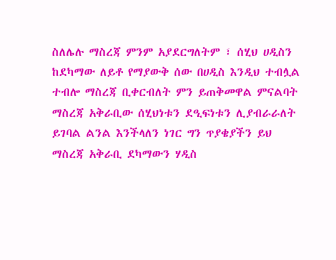ስለሌሉ ማስረጃ ምንም አያደርግለትም ፣ ሰሂህ ሀዲስን ከደካማው ለይቶ የማያውቅ ሰው በሀዲስ እንዲህ ተብሏል ተብሎ ማስረጃ ቢቀርብለት ምን ይጠቅመዋል ምናልባት ማስረጃ አቅራቢው ሰሂህነቱን ደዒፍነቱን ሊያብራራለት ይገባል ልንል እንችላለን ነገር ግን ጥያቄያችን ይህ ማስረጃ አቅራቢ ደካማውን ሃዲስ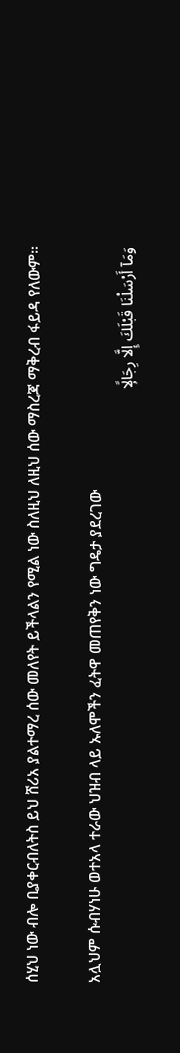ሰሂህ ነው ብሎ ቢያቀርብለትስ ይህ ሸሪአ ያልተማረ ሰው መለየት ይችላልን የሚል ነው ስለዚህ ለዚህ ሰው ማስረጃ ማቅረብ ፋይዳ የለውም።

አሏህም ሱብሃነሁ ወተአላ ተራው ህዝብ ላይ ኡለሞችን ፈትዋ መጠየቅን ነው ግዴታ ያደረገው
وَمَآ أَرْسَلْنَا قَبْلَكَ إِلَّا رِجَالًۭا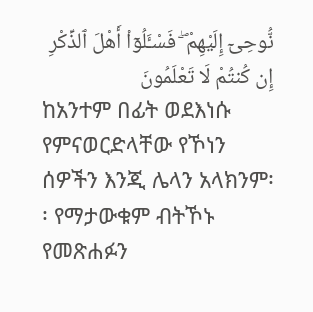نُّوحِىٓ إِلَيْهِمْ ۖ فَسْـَٔلُوٓا۟ أَهْلَ ٱلذِّكْرِ إِن كُنتُمْ لَا تَعْلَمُونَ
ከአንተም በፊት ወደእነሱ የምናወርድላቸው የኾነን ሰዎችን እንጂ ሌላን አላክንም፡፡ የማታውቁም ብትኾኑ የመጽሐፉን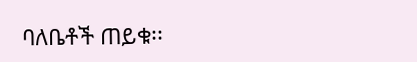ባለቤቶች ጠይቁ፡፡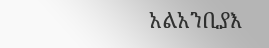አልአንቢያእ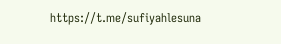https://t.me/sufiyahlesuna